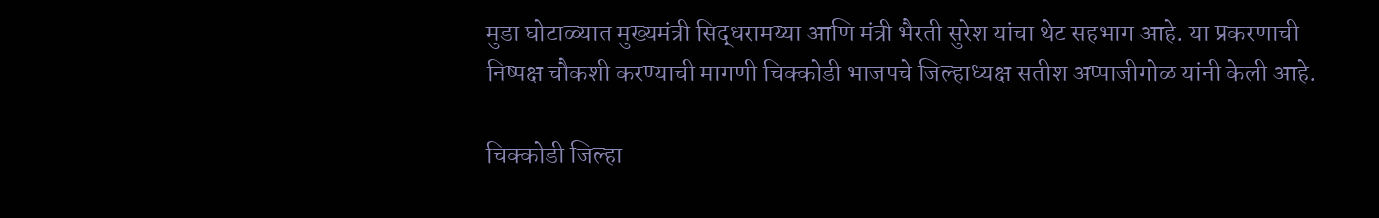मुडा घोटाळ्यात मुख्यमंत्री सिद्धरामय्या आणि मंत्री भैरती सुरेश यांचा थेट सहभाग आहे. या प्रकरणाची निष्पक्ष चौकशी करण्याची मागणी चिक्कोडी भाजपचे जिल्हाध्यक्ष सतीश अप्पाजीगोळ यांनी केली आहे.

चिक्कोडी जिल्हा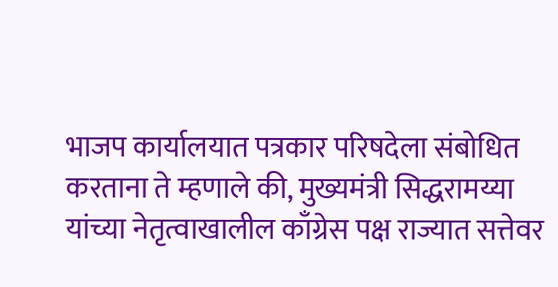भाजप कार्यालयात पत्रकार परिषदेला संबोधित करताना ते म्हणाले की, मुख्यमंत्री सिद्धरामय्या यांच्या नेतृत्वाखालील काँग्रेस पक्ष राज्यात सत्तेवर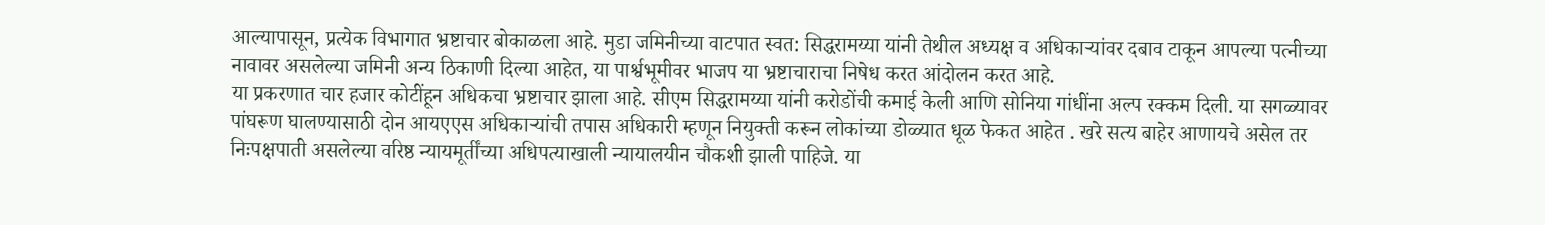आल्यापासून, प्रत्येक विभागात भ्रष्टाचार बोकाळला आहे. मुडा जमिनीच्या वाटपात स्वत: सिद्धरामय्या यांनी तेथील अध्यक्ष व अधिकाऱ्यांवर दबाव टाकून आपल्या पत्नीच्या नावावर असलेल्या जमिनी अन्य ठिकाणी दिल्या आहेत, या पार्श्वभूमीवर भाजप या भ्रष्टाचाराचा निषेध करत आंदोलन करत आहे.
या प्रकरणात चार हजार कोटींहून अधिकचा भ्रष्टाचार झाला आहे. सीएम सिद्धरामय्या यांनी करोडोंची कमाई केली आणि सोनिया गांधींना अल्प रक्कम दिली. या सगळ्यावर पांघरूण घालण्यासाठी दोन आयएएस अधिकाऱ्यांची तपास अधिकारी म्हणून नियुक्ती करून लोकांच्या डोळ्यात धूळ फेकत आहेत . खरे सत्य बाहेर आणायचे असेल तर निःपक्षपाती असलेल्या वरिष्ठ न्यायमूर्तींच्या अधिपत्याखाली न्यायालयीन चौकशी झाली पाहिजे. या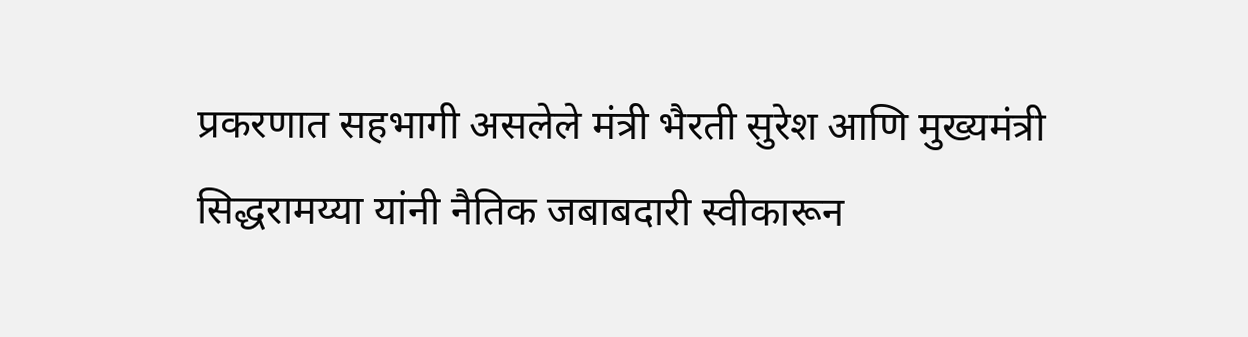प्रकरणात सहभागी असलेले मंत्री भैरती सुरेश आणि मुख्यमंत्री सिद्धरामय्या यांनी नैतिक जबाबदारी स्वीकारून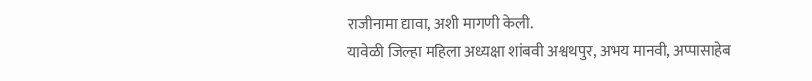राजीनामा द्यावा, अशी मागणी केली.
यावेळी जिल्हा महिला अध्यक्षा शांबवी अश्वथपुर, अभय मानवी, अप्पासाहेब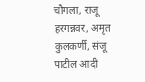चौगला, राजू हरगन्नवर, अमृत कुलकर्णी, संजू पाटील आदी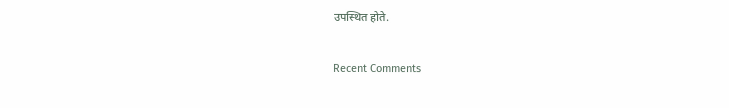उपस्थित होते.


Recent Comments